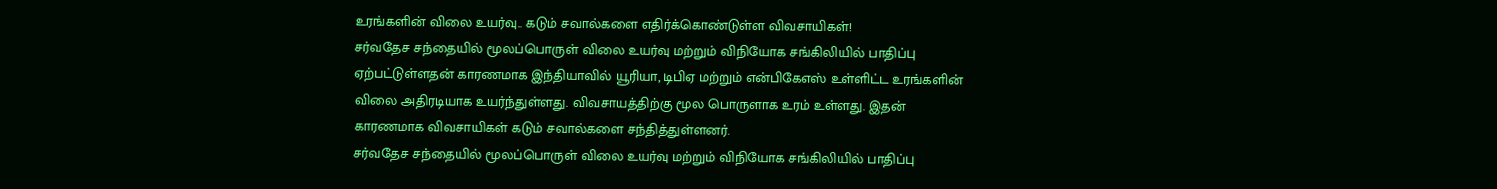உரங்களின் விலை உயர்வு.. கடும் சவால்களை எதிர்க்கொண்டுள்ள விவசாயிகள்!
சர்வதேச சந்தையில் மூலப்பொருள் விலை உயர்வு மற்றும் விநியோக சங்கிலியில் பாதிப்பு ஏற்பட்டுள்ளதன் காரணமாக இந்தியாவில் யூரியா, டிபிஏ மற்றும் என்பிகேஎஸ் உள்ளிட்ட உரங்களின் விலை அதிரடியாக உயர்ந்துள்ளது. விவசாயத்திற்கு மூல பொருளாக உரம் உள்ளது. இதன் காரணமாக விவசாயிகள் கடும் சவால்களை சந்தித்துள்ளனர்.
சர்வதேச சந்தையில் மூலப்பொருள் விலை உயர்வு மற்றும் விநியோக சங்கிலியில் பாதிப்பு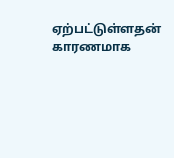ஏற்பட்டுள்ளதன் காரணமாக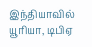இந்தியாவில் யூரியா, டிபிஏ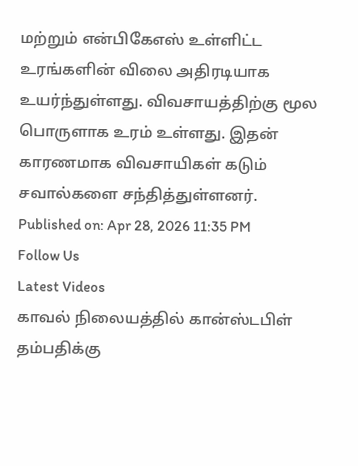மற்றும் என்பிகேஎஸ் உள்ளிட்ட உரங்களின் விலை அதிரடியாக உயர்ந்துள்ளது. விவசாயத்திற்கு மூல பொருளாக உரம் உள்ளது. இதன் காரணமாக விவசாயிகள் கடும் சவால்களை சந்தித்துள்ளனர்.
Published on: Apr 28, 2026 11:35 PM
Follow Us
Latest Videos
காவல் நிலையத்தில் கான்ஸ்டபிள் தம்பதிக்கு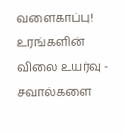வளைகாப்பு!
உரங்களின் விலை உயர்வு - சவால்களை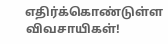எதிர்க்கொண்டுள்ள விவசாயிகள்!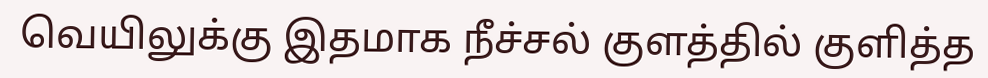வெயிலுக்கு இதமாக நீச்சல் குளத்தில் குளித்த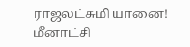ராஜலட்சுமி யானை!
மீனாட்சி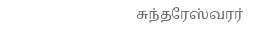சுந்தரேஸ்வரர்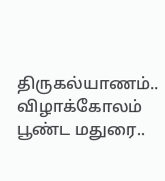திருகல்யாணம்.. விழாக்கோலம் பூண்ட மதுரை..